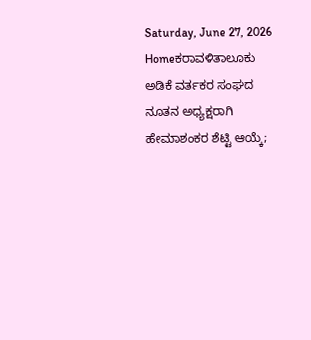Saturday, June 27, 2026
Homeಕರಾವಳಿತಾಲೂಕು ಅಡಿಕೆ ವರ್ತಕರ ಸಂಘದ ನೂತನ ಅಧ್ಯಕ್ಷರಾಗಿ ಹೇಮಾಶಂಕರ ಶೆಟ್ಟಿ ಆಯ್ಕೆ;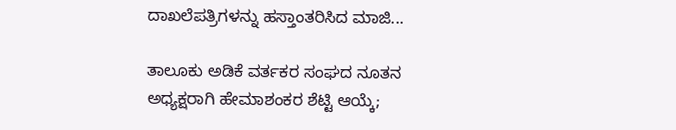ದಾಖಲೆಪತ್ರಿಗಳನ್ನು ಹಸ್ತಾಂತರಿಸಿದ ಮಾಜಿ...

ತಾಲೂಕು ಅಡಿಕೆ ವರ್ತಕರ ಸಂಘದ ನೂತನ ಅಧ್ಯಕ್ಷರಾಗಿ ಹೇಮಾಶಂಕರ ಶೆಟ್ಟಿ ಆಯ್ಕೆ;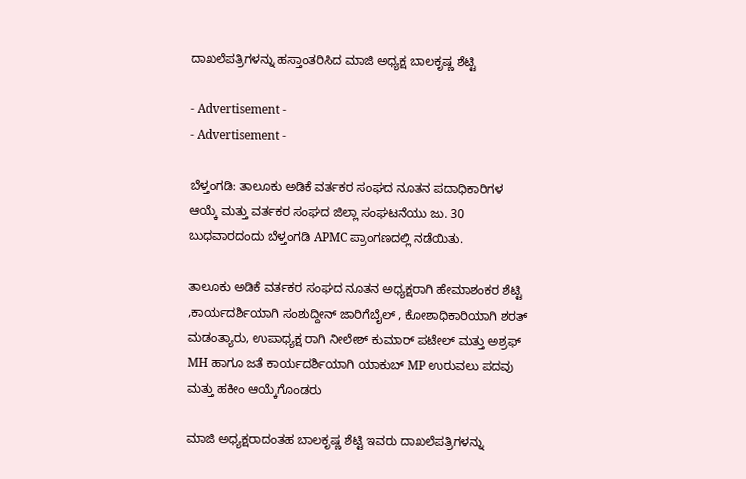ದಾಖಲೆಪತ್ರಿಗಳನ್ನು ಹಸ್ತಾಂತರಿಸಿದ ಮಾಜಿ ಅಧ್ಯಕ್ಷ ಬಾಲಕೃಷ್ಣ ಶೆಟ್ಟಿ

- Advertisement -
- Advertisement -

ಬೆಳ್ತಂಗಡಿ: ತಾಲೂಕು ಅಡಿಕೆ ವರ್ತಕರ ಸಂಘದ ನೂತನ ಪದಾಧಿಕಾರಿಗಳ ಆಯ್ಕೆ ಮತ್ತು ವರ್ತಕರ ಸಂಘದ ಜಿಲ್ಲಾ ಸಂಘಟನೆಯು ಜು. 30 ಬುಧವಾರದಂದು ಬೆಳ್ತಂಗಡಿ APMC ಪ್ರಾಂಗಣದಲ್ಲಿ ನಡೆಯಿತು.

ತಾಲೂಕು ಅಡಿಕೆ ವರ್ತಕರ ಸಂಘದ ನೂತನ ಅಧ್ಯಕ್ಷರಾಗಿ ಹೇಮಾಶಂಕರ ಶೆಟ್ಟಿ ,ಕಾರ್ಯದರ್ಶಿಯಾಗಿ ಸಂಶುದ್ದೀನ್ ಜಾರಿಗೆಬೈಲ್ , ಕೋಶಾಧಿಕಾರಿಯಾಗಿ ಶರತ್ ಮಡಂತ್ಯಾರು, ಉಪಾಧ್ಯಕ್ಷ ರಾಗಿ ನೀಲೇಶ್ ಕುಮಾರ್ ಪಟೇಲ್ ಮತ್ತು ಅಶ್ರಫ್ MH ಹಾಗೂ ಜತೆ ಕಾರ್ಯದರ್ಶಿಯಾಗಿ ಯಾಕುಬ್ MP ಉರುವಲು ಪದವು ಮತ್ತು ಹಕೀಂ ಆಯ್ಕೆಗೊಂಡರು

ಮಾಜಿ ಅಧ್ಯಕ್ಷರಾದಂತಹ ಬಾಲಕೃಷ್ಣ ಶೆಟ್ಟಿ ಇವರು ದಾಖಲೆಪತ್ರಿಗಳನ್ನು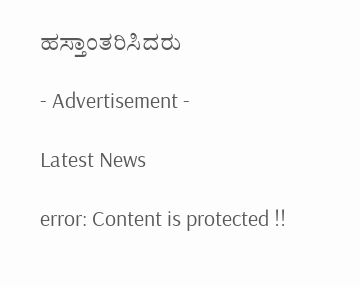ಹಸ್ತಾಂತರಿಸಿದರು

- Advertisement -

Latest News

error: Content is protected !!